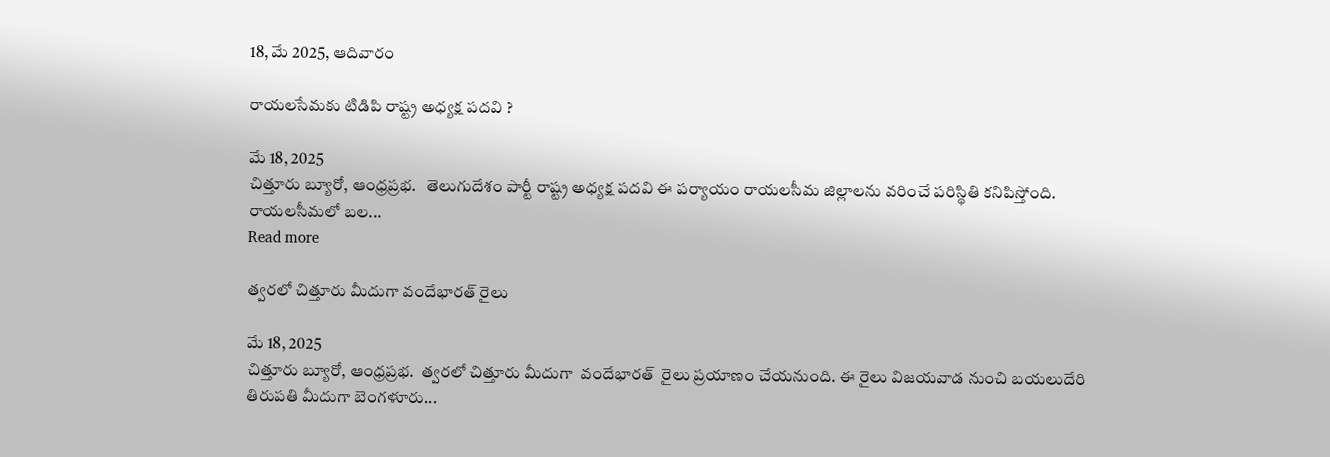18, మే 2025, ఆదివారం

రాయలసేమకు టిడిపి రాష్ట్ర అధ్యక్ష పదవి ?

మే 18, 2025
చిత్తూరు బ్యూరో, ఆంధ్రప్రభ.   తెలుగుదేశం పార్టీ రాష్ట్ర అధ్యక్ష పదవి ఈ పర్యాయం రాయలసీమ జిల్లాలను వరించే పరిస్థితి కనిపిస్తోంది. రాయలసీమలో బల...
Read more

త్వరలో చిత్తూరు మీదుగా వందేభారత్ రైలు

మే 18, 2025
చిత్తూరు బ్యూరో, ఆంధ్రప్రభ.  త్వరలో చిత్తూరు మీదుగా  వందేభారత్  రైలు ప్రయాణం చేయనుంది. ఈ రైలు విజయవాడ నుంచి బయలుదేరి తిరుపతి మీదుగా బెంగళూరు...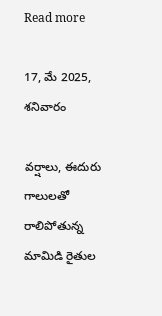Read more

17, మే 2025, శనివారం

వర్షాలు, ఈదురు గాలులతో రాలిపోతున్న మామిడి రైతుల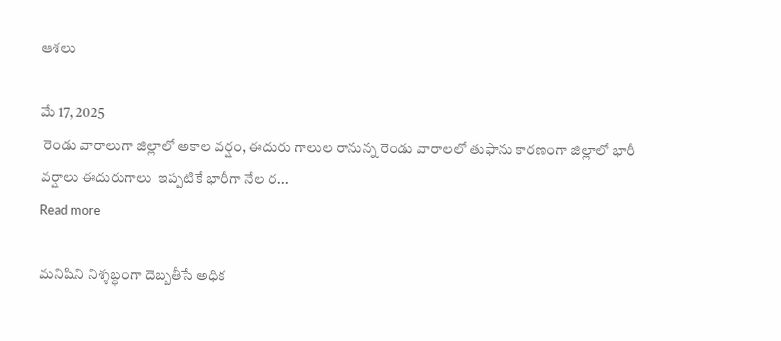ఆశలు

మే 17, 2025
 రెండు వారాలుగా జిల్లాలో అకాల వర్షం, ఈదురు గాలుల రానున్న రెండు వారాలలో తుఫాను కారణంగా జిల్లాలో భారీ వర్షాలు ఈదురుగాలు  ఇప్పటికే భారీగా నేల ర...
Read more

మనిషిని నిశ్శబ్ధంగా దెబ్బతీసే అధిక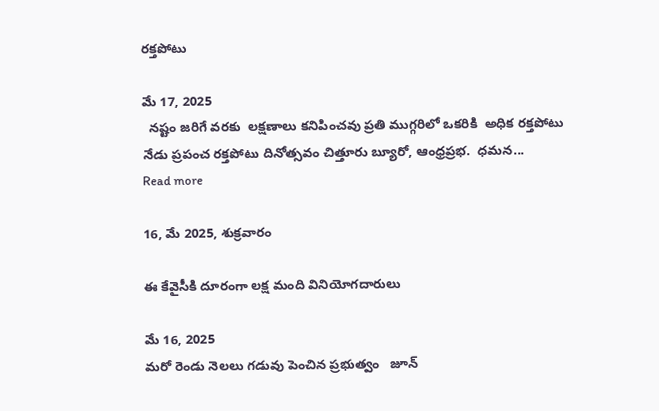రక్తపోటు

మే 17, 2025
  నష్టం జరిగే వరకు  లక్షణాలు కనిపించవు ప్రతి ముగ్గరిలో ఒకరికి  అధిక రక్తపోటు నేడు ప్రపంచ రక్తపోటు దినోత్సవం చిత్తూరు బ్యూరో, ఆంధ్రప్రభ.  ధమన...
Read more

16, మే 2025, శుక్రవారం

ఈ కేవైసీకి దూరంగా లక్ష మంది వినియోగదారులు

మే 16, 2025
మరో రెండు నెలలు గడువు పెంచిన ప్రభుత్వం   జూన్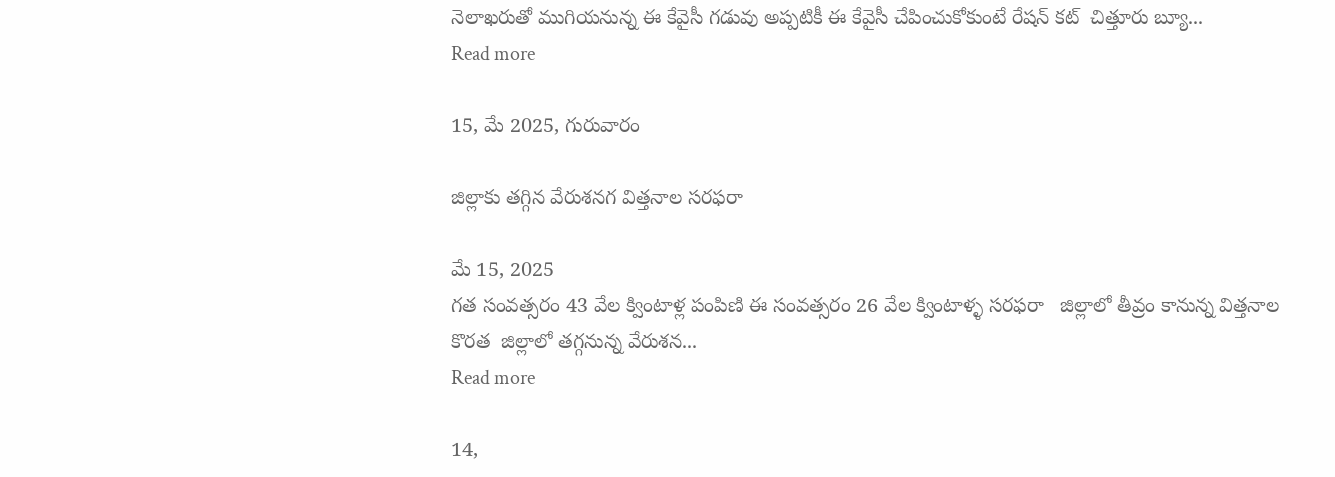నెలాఖరుతో ముగియనున్న ఈ కేవైసీ గడువు అప్పటికీ ఈ కేవైసీ చేపించుకోకుంటే రేషన్ కట్  చిత్తూరు బ్యూ...
Read more

15, మే 2025, గురువారం

జిల్లాకు తగ్గిన వేరుశనగ విత్తనాల సరఫరా

మే 15, 2025
గత సంవత్సరం 43 వేల క్వింటాళ్ల పంపిణి ఈ సంవత్సరం 26 వేల క్వింటాళ్ళ సరఫరా   జిల్లాలో తీవ్రం కానున్న విత్తనాల కొరత  జిల్లాలో తగ్గనున్న వేరుశన...
Read more

14,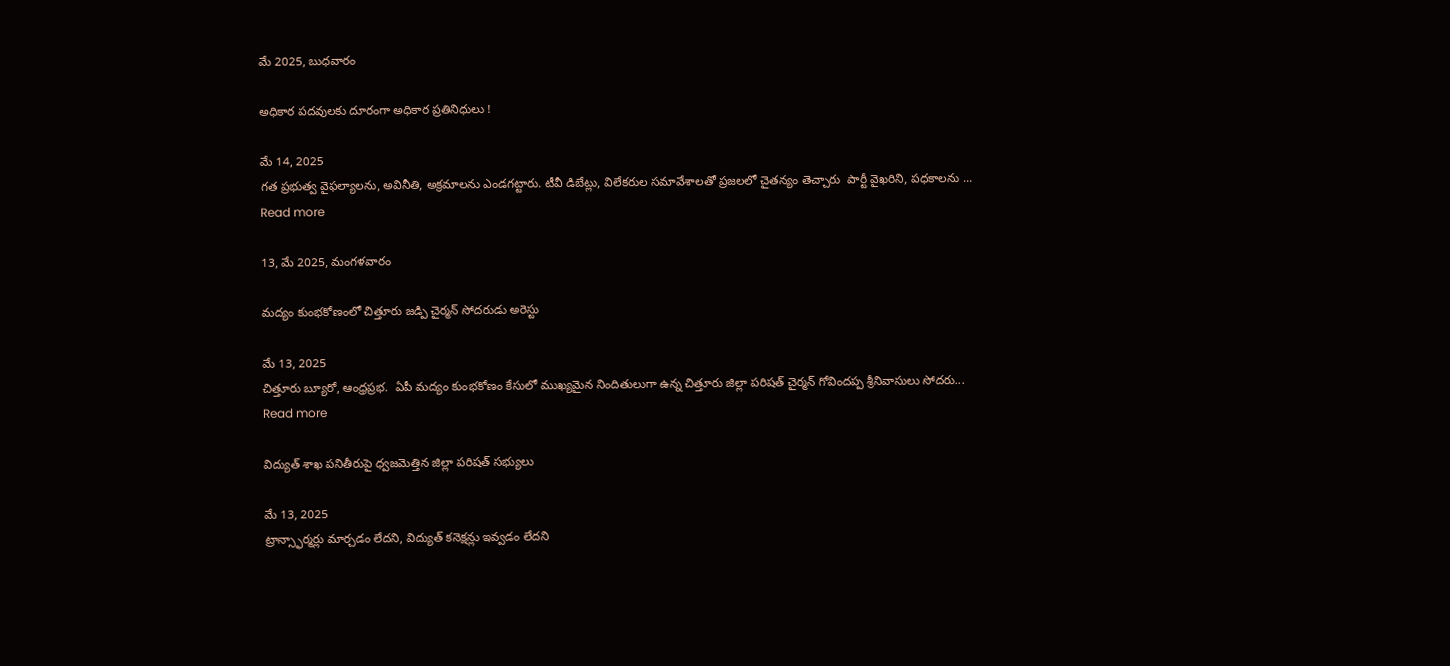మే 2025, బుధవారం

అధికార పదవులకు దూరంగా అధికార ప్రతినిధులు !

మే 14, 2025
గత ప్రభుత్వ వైఫల్యాలను, అవినీతి, అక్రమాలను ఎండగట్టారు. టీవీ డిబేట్లు, విలేకరుల సమావేశాలతో ప్రజలలో చైతన్యం తెచ్చారు  పార్టీ వైఖరిని, పధకాలను ...
Read more

13, మే 2025, మంగళవారం

మద్యం కుంభకోణంలో చిత్తూరు జడ్పి చైర్మన్ సోదరుడు అరెస్టు

మే 13, 2025
చిత్తూరు బ్యూరో, ఆంధ్రప్రభ.  ఏపీ మద్యం కుంభకోణం కేసులో ముఖ్యమైన నిందితులుగా ఉన్న చిత్తూరు జిల్లా పరిషత్ చైర్మన్ గోవిందప్ప శ్రీనివాసులు సోదరు...
Read more

విద్యుత్ శాఖ పనితీరుపై ధ్వజమెత్తిన జిల్లా పరిషత్ సభ్యులు

మే 13, 2025
ట్రాన్స్ఫార్మర్లు మార్చడం లేదని, విద్యుత్ కనెక్షన్లు ఇవ్వడం లేదని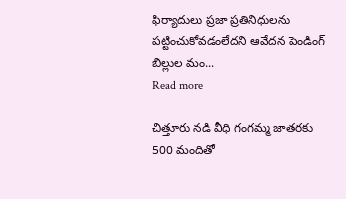ఫిర్యాదులు ప్రజా ప్రతినిధులను పట్టించుకోవడంలేదని ఆవేదన పెండింగ్ బిల్లుల మం...
Read more

చిత్తూరు నడి వీధి గంగమ్మ జాతరకు 500 మందితో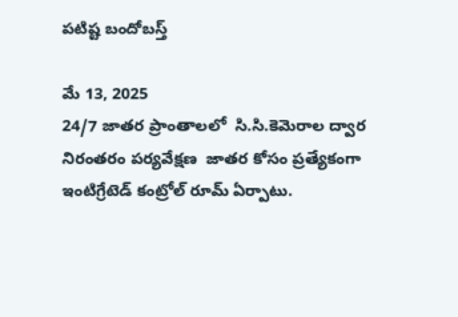పటిష్ట బందోబస్త్

మే 13, 2025
24/7 జాతర ప్రాంతాలలో  సి.సి.కెమెరాల ద్వార నిరంతరం పర్యవేక్షణ  జాతర కోసం ప్రత్యేకంగా  ఇంటిగ్రేటెడ్ కంట్రోల్ రూమ్ ఏర్పాటు.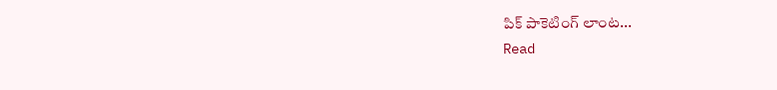పిక్ పాకెటింగ్ లాంట...
Read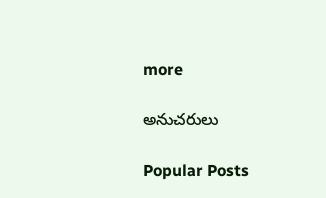more

అనుచరులు

Popular Posts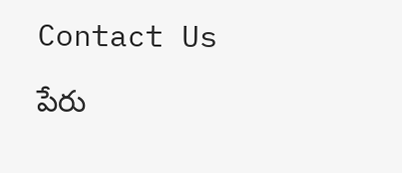Contact Us

పేరు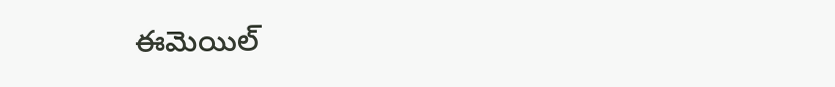ఈమెయిల్‌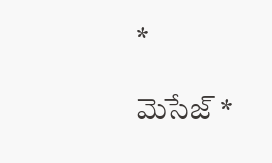*

మెసేజ్‌ *